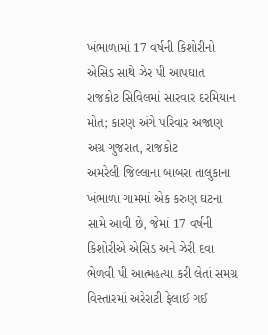ખંભાળામાં 17 વર્ષની કિશોરીનો એસિડ સાથે ઝેર પી આપઘાત
રાજકોટ સિવિલમાં સારવાર દરમિયાન મોત; કારણ અંગે પરિવાર અજાણ
અગ્ર ગુજરાત, રાજકોટ
અમરેલી જિલ્લાના બાબરા તાલુકાના ખંભાળા ગામમાં એક કરુણ ઘટના સામે આવી છે, જેમાં 17 વર્ષની કિશોરીએ એસિડ અને ઝેરી દવા ભેળવી પી આત્મહત્યા કરી લેતાં સમગ્ર વિસ્તારમાં અરેરાટી ફેલાઈ ગઈ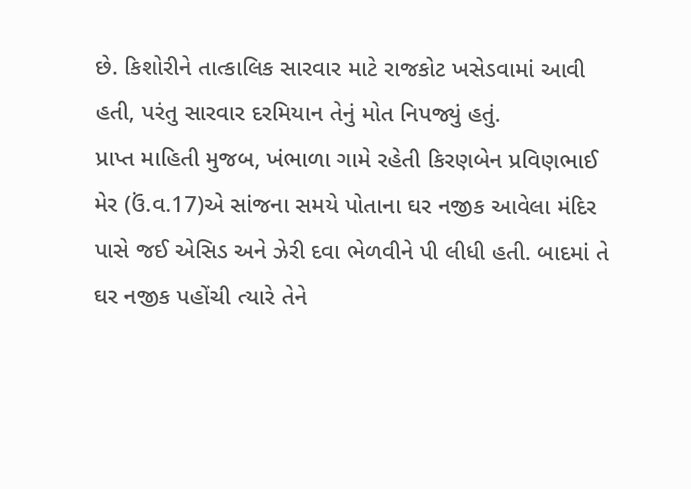છે. કિશોરીને તાત્કાલિક સારવાર માટે રાજકોટ ખસેડવામાં આવી હતી, પરંતુ સારવાર દરમિયાન તેનું મોત નિપજ્યું હતું.
પ્રાપ્ત માહિતી મુજબ, ખંભાળા ગામે રહેતી કિરણબેન પ્રવિણભાઈ મેર (ઉં.વ.17)એ સાંજના સમયે પોતાના ઘર નજીક આવેલા મંદિર પાસે જઈ એસિડ અને ઝેરી દવા ભેળવીને પી લીધી હતી. બાદમાં તે ઘર નજીક પહોંચી ત્યારે તેને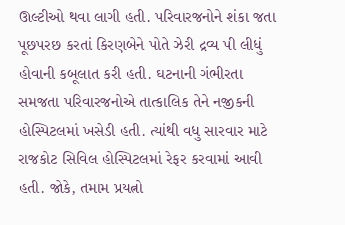ઊલ્ટીઓ થવા લાગી હતી. પરિવારજનોને શંકા જતા પૂછપરછ કરતાં કિરણબેને પોતે ઝેરી દ્રવ્ય પી લીધું હોવાની કબૂલાત કરી હતી. ઘટનાની ગંભીરતા સમજતા પરિવારજનોએ તાત્કાલિક તેને નજીકની હોસ્પિટલમાં ખસેડી હતી. ત્યાંથી વધુ સારવાર માટે રાજકોટ સિવિલ હોસ્પિટલમાં રેફર કરવામાં આવી હતી. જોકે, તમામ પ્રયત્નો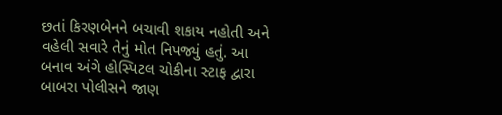છતાં કિરણબેનને બચાવી શકાય નહોતી અને વહેલી સવારે તેનું મોત નિપજ્યું હતું. આ બનાવ અંગે હોસ્પિટલ ચોકીના સ્ટાફ દ્વારા બાબરા પોલીસને જાણ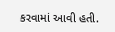કરવામાં આવી હતી.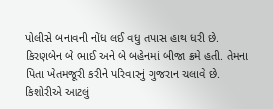પોલીસે બનાવની નોંધ લઈ વધુ તપાસ હાથ ધરી છે.
કિરણબેન બે ભાઈ અને બે બહેનમાં બીજા ક્રમે હતી. તેમના પિતા ખેતમજૂરી કરીને પરિવારનું ગુજરાન ચલાવે છે. કિશોરીએ આટલું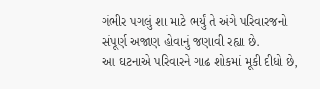ગંભીર પગલું શા માટે ભર્યું તે અંગે પરિવારજનો સંપૂર્ણ અજાણ હોવાનું જણાવી રહ્યા છે.
આ ઘટનાએ પરિવારને ગાઢ શોકમાં મૂકી દીધો છે,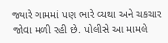જ્યારે ગામમાં પણ ભારે વ્યથા અને ચકચાર જોવા મળી રહી છે. પોલીસે આ મામલે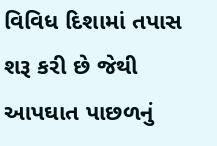વિવિધ દિશામાં તપાસ શરૂ કરી છે જેથી આપઘાત પાછળનું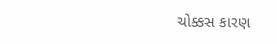ચોક્કસ કારણ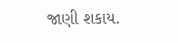જાણી શકાય.